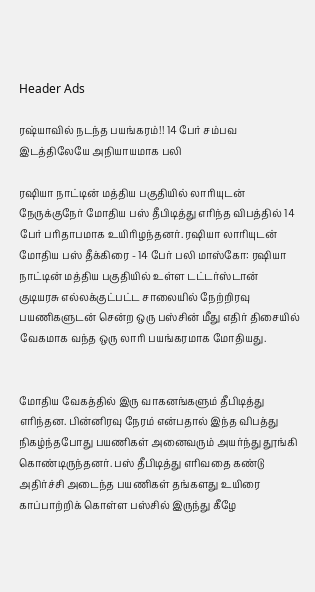Header Ads

ரஷ்யாவில் நடந்த பயங்கரம்!! 14 பேர் சம்பவ இடத்திலேயே அநியாயமாக பலி

ரஷியா நாட்டின் மத்திய பகுதியில் லாரியுடன் நேருக்குநேர் மோதிய பஸ் தீபிடித்து எரிந்த விபத்தில் 14 பேர் பரிதாபமாக உயிரிழந்தனர். ரஷியா லாரியுடன் மோதிய பஸ் தீக்கிரை - 14 பேர் பலி மாஸ்கோ: ரஷியா நாட்டின் மத்திய பகுதியில் உள்ள டட்டர்ஸ்டான் குடியரசு எல்லக்குட்பட்ட சாலையில் நேற்றிரவு பயணிகளுடன் சென்ற ஒரு பஸ்சின் மீது எதிர் திசையில் வேகமாக வந்த ஒரு லாரி பயங்கரமாக மோதியது.


மோதிய வேகத்தில் இரு வாகனங்களும் தீபிடித்து எரிந்தன. பின்னிரவு நேரம் என்பதால் இந்த விபத்து நிகழ்ந்தபோது பயணிகள் அனைவரும் அயர்ந்து தூங்கி கொண்டிருந்தனர். பஸ் தீபிடித்து எரிவதை கண்டு அதிர்ச்சி அடைந்த பயணிகள் தங்களது உயிரை காப்பாற்றிக் கொள்ள பஸ்சில் இருந்து கீழே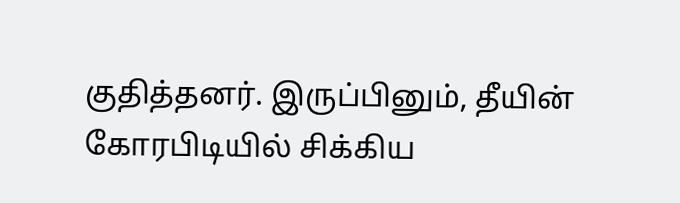குதித்தனர். இருப்பினும், தீயின் கோரபிடியில் சிக்கிய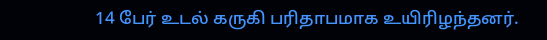14 பேர் உடல் கருகி பரிதாபமாக உயிரிழந்தனர்.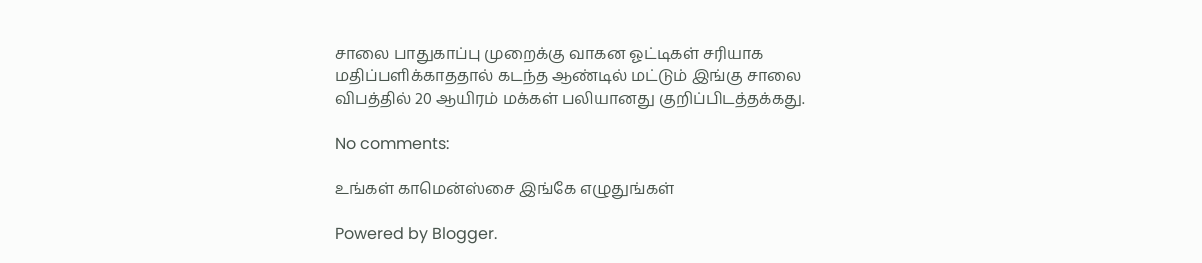சாலை பாதுகாப்பு முறைக்கு வாகன ஓட்டிகள் சரியாக மதிப்பளிக்காததால் கடந்த ஆண்டில் மட்டும் இங்கு சாலை விபத்தில் 20 ஆயிரம் மக்கள் பலியானது குறிப்பிடத்தக்கது.

No comments:

உங்கள் காமென்ஸ்சை இங்கே எழுதுங்கள்

Powered by Blogger.